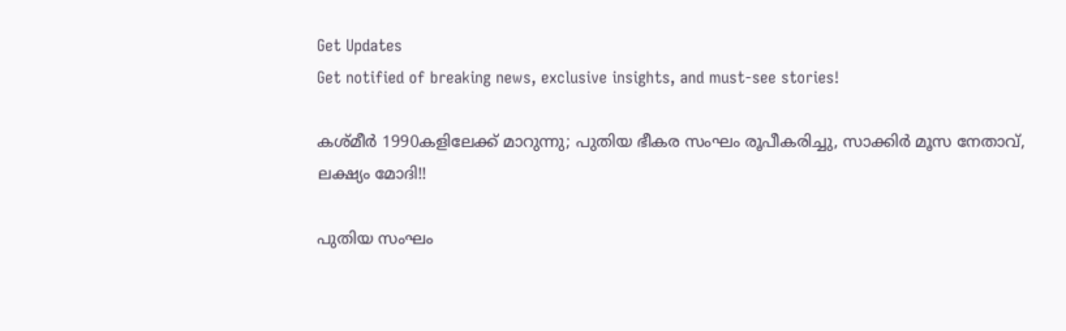Get Updates
Get notified of breaking news, exclusive insights, and must-see stories!

കശ്മീര്‍ 1990കളിലേക്ക് മാറുന്നു; പുതിയ ഭീകര സംഘം രൂപീകരിച്ചു, സാക്കിര്‍ മൂസ നേതാവ്, ലക്ഷ്യം മോദി!!

പുതിയ സംഘം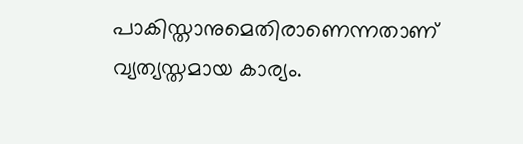പാകിസ്താനുമെതിരാണെന്നതാണ് വ്യത്യസ്തമായ കാര്യം.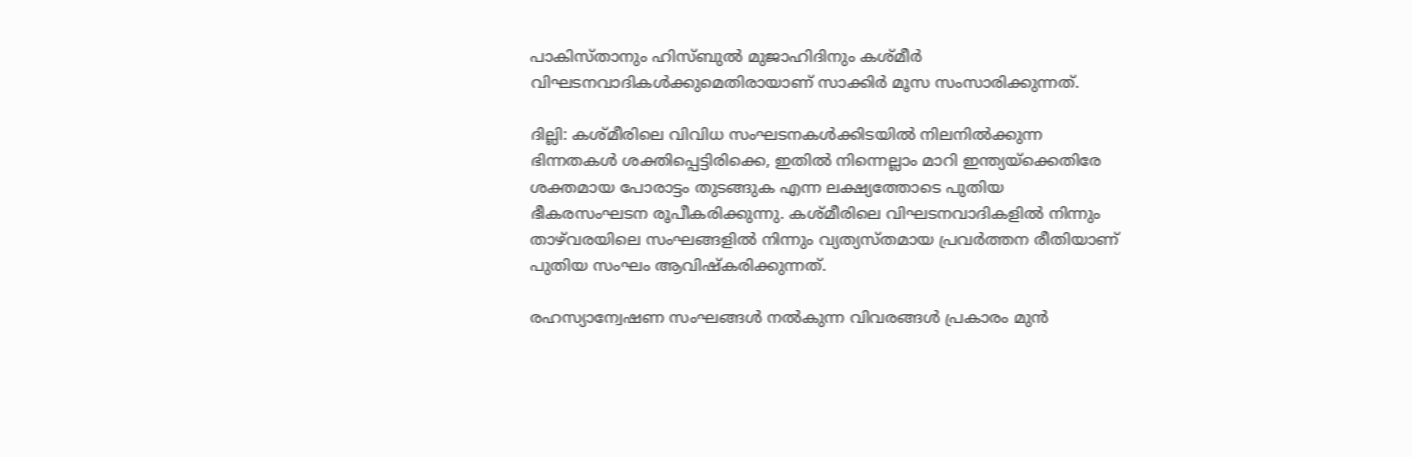പാകിസ്താനും ഹിസ്ബുല്‍ മുജാഹിദിനും കശ്മീര്‍ വിഘടനവാദികള്‍ക്കുമെതിരായാണ് സാക്കിര്‍ മൂസ സംസാരിക്കുന്നത്.

ദില്ലി: കശ്മീരിലെ വിവിധ സംഘടനകള്‍ക്കിടയില്‍ നിലനില്‍ക്കുന്ന ഭിന്നതകള്‍ ശക്തിപ്പെട്ടിരിക്കെ, ഇതില്‍ നിന്നെല്ലാം മാറി ഇന്ത്യയ്‌ക്കെതിരേ ശക്തമായ പോരാട്ടം തുടങ്ങുക എന്ന ലക്ഷ്യത്തോടെ പുതിയ ഭീകരസംഘടന രൂപീകരിക്കുന്നു. കശ്മീരിലെ വിഘടനവാദികളില്‍ നിന്നും താഴ്‌വരയിലെ സംഘങ്ങളില്‍ നിന്നും വ്യത്യസ്തമായ പ്രവര്‍ത്തന രീതിയാണ് പുതിയ സംഘം ആവിഷ്‌കരിക്കുന്നത്.

രഹസ്യാന്വേഷണ സംഘങ്ങള്‍ നല്‍കുന്ന വിവരങ്ങള്‍ പ്രകാരം മുന്‍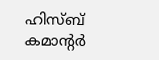ഹിസ്ബ് കമാന്റര്‍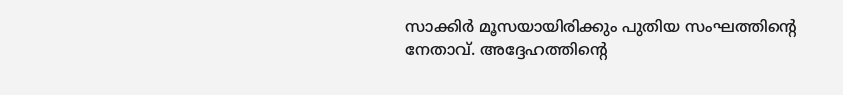സാക്കിര്‍ മൂസയായിരിക്കും പുതിയ സംഘത്തിന്റെ നേതാവ്. അദ്ദേഹത്തിന്റെ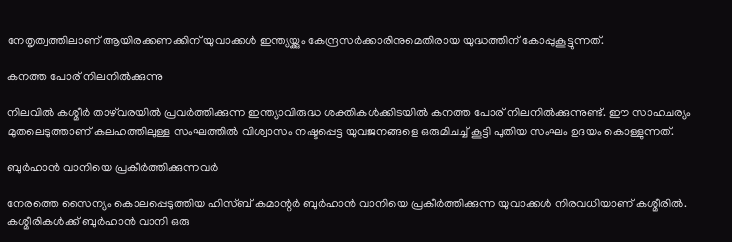നേതൃത്വത്തിലാണ് ആയിരക്കണക്കിന് യുവാക്കള്‍ ഇന്ത്യയ്ക്കും കേന്ദ്രസര്‍ക്കാരിനുമെതിരായ യുദ്ധത്തിന് കോപ്പുകൂട്ടുന്നത്.

കനത്ത പോര് നിലനില്‍ക്കുന്നു

നിലവില്‍ കശ്മീര്‍ താഴ്‌വരയില്‍ പ്രവര്‍ത്തിക്കുന്ന ഇന്ത്യാവിരുദ്ധ ശക്തികള്‍ക്കിടയില്‍ കനത്ത പോര് നിലനില്‍ക്കുന്നുണ്ട്. ഈ സാഹചര്യം മുതലെടുത്താണ് കലഹത്തിലുള്ള സംഘത്തില്‍ വിശ്വാസം നഷ്ടപ്പെട്ട യുവജനങ്ങളെ ഒരുമിചച്ച് കൂട്ടി പുതിയ സംഘം ഉദയം കൊള്ളുന്നത്.

ബുര്‍ഹാന്‍ വാനിയെ പ്രകീര്‍ത്തിക്കുന്നവര്‍

നേരത്തെ സൈന്യം കൊലപ്പെടുത്തിയ ഹിസ്ബ് കമാന്റര്‍ ബുര്‍ഹാന്‍ വാനിയെ പ്രകീര്‍ത്തിക്കുന്ന യുവാക്കള്‍ നിരവധിയാണ് കശ്മീരില്‍. കശ്മീരികള്‍ക്ക് ബുര്‍ഹാന്‍ വാനി ഒരു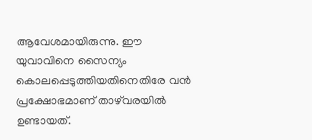ആവേശമായിരുന്നു. ഈ യുവാവിനെ സൈന്യം കൊലപ്പെടുത്തിയതിനെതിരേ വന്‍ പ്രക്ഷോഭമാണ് താഴ്‌വരയില്‍ ഉണ്ടായത്.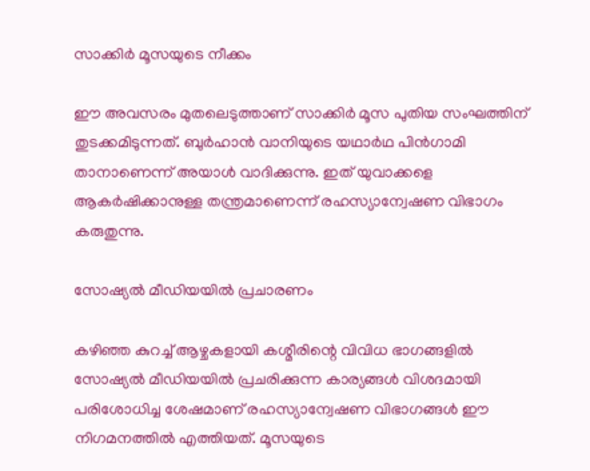സാക്കിര്‍ മൂസയുടെ നീക്കം

ഈ അവസരം മുതലെടുത്താണ് സാക്കിര്‍ മൂസ പുതിയ സംഘത്തിന് തുടക്കമിടുന്നത്. ബുര്‍ഹാന്‍ വാനിയുടെ യഥാര്‍ഥ പിന്‍ഗാമി താനാണെന്ന് അയാള്‍ വാദിക്കുന്നു. ഇത് യുവാക്കളെ ആകര്‍ഷിക്കാനുള്ള തന്ത്രമാണെന്ന് രഹസ്യാന്വേഷണ വിഭാഗം കരുതുന്നു.

സോഷ്യല്‍ മീഡിയയില്‍ പ്രചാരണം

കഴിഞ്ഞ കുറച്ച് ആഴ്ചകളായി കശ്മീരിന്റെ വിവിധ ഭാഗങ്ങളില്‍ സോഷ്യല്‍ മീഡിയയില്‍ പ്രചരിക്കുന്ന കാര്യങ്ങള്‍ വിശദമായി പരിശോധിച്ച ശേഷമാണ് രഹസ്യാന്വേഷണ വിഭാഗങ്ങള്‍ ഈ നിഗമനത്തില്‍ എത്തിയത്. മൂസയുടെ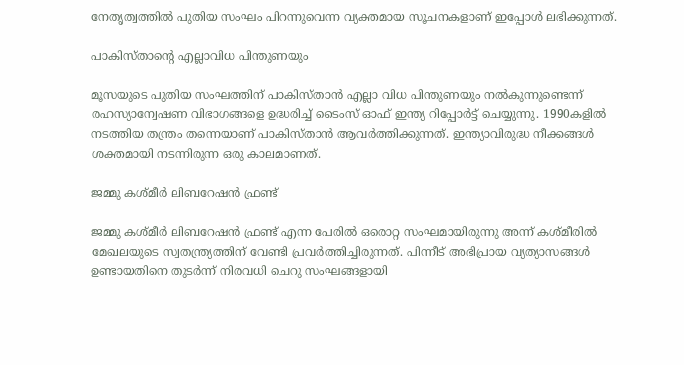നേതൃത്വത്തില്‍ പുതിയ സംഘം പിറന്നുവെന്ന വ്യക്തമായ സൂചനകളാണ് ഇപ്പോള്‍ ലഭിക്കുന്നത്.

പാകിസ്താന്റെ എല്ലാവിധ പിന്തുണയും

മൂസയുടെ പുതിയ സംഘത്തിന് പാകിസ്താന്‍ എല്ലാ വിധ പിന്തുണയും നല്‍കുന്നുണ്ടെന്ന് രഹസ്യാന്വേഷണ വിഭാഗങ്ങളെ ഉദ്ധരിച്ച് ടൈംസ് ഓഫ് ഇന്ത്യ റിപ്പോര്‍ട്ട് ചെയ്യുന്നു. 1990കളില്‍ നടത്തിയ തന്ത്രം തന്നെയാണ് പാകിസ്താന്‍ ആവര്‍ത്തിക്കുന്നത്. ഇന്ത്യാവിരുദ്ധ നീക്കങ്ങള്‍ ശക്തമായി നടന്നിരുന്ന ഒരു കാലമാണത്.

ജമ്മു കശ്മീര്‍ ലിബറേഷന്‍ ഫ്രണ്ട്

ജമ്മു കശ്മീര്‍ ലിബറേഷന്‍ ഫ്രണ്ട് എന്ന പേരില്‍ ഒരൊറ്റ സംഘമായിരുന്നു അന്ന് കശ്മീരില്‍ മേഖലയുടെ സ്വതന്ത്ര്യത്തിന് വേണ്ടി പ്രവര്‍ത്തിച്ചിരുന്നത്. പിന്നീട് അഭിപ്രായ വ്യത്യാസങ്ങള്‍ ഉണ്ടായതിനെ തുടര്‍ന്ന് നിരവധി ചെറു സംഘങ്ങളായി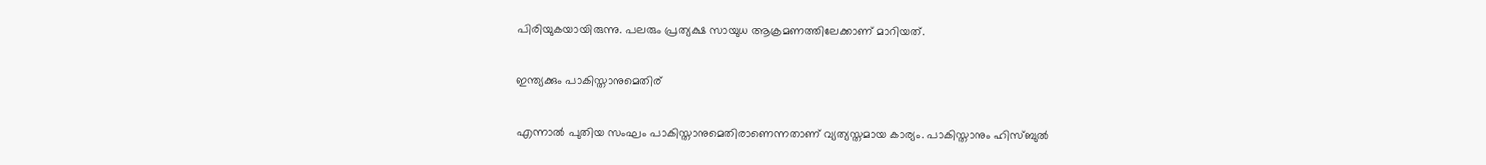പിരിയുകയായിരുന്നു. പലരും പ്രത്യക്ഷ സായുധ ആക്രമണത്തിലേക്കാണ് മാറിയത്.

ഇന്ത്യക്കും പാകിസ്താനുമെതിര്

എന്നാല്‍ പുതിയ സംഘം പാകിസ്താനുമെതിരാണെന്നതാണ് വ്യത്യസ്തമായ കാര്യം. പാകിസ്താനും ഹിസ്ബുല്‍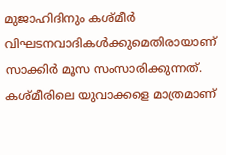മുജാഹിദിനും കശ്മീര്‍ വിഘടനവാദികള്‍ക്കുമെതിരായാണ് സാക്കിര്‍ മൂസ സംസാരിക്കുന്നത്. കശ്മീരിലെ യുവാക്കളെ മാത്രമാണ്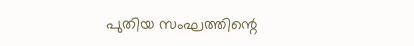പുതിയ സംഘത്തിന്റെ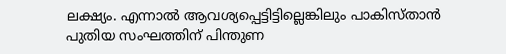ലക്ഷ്യം. എന്നാല്‍ ആവശ്യപ്പെട്ടിട്ടില്ലെങ്കിലും പാകിസ്താന്‍ പുതിയ സംഘത്തിന് പിന്തുണ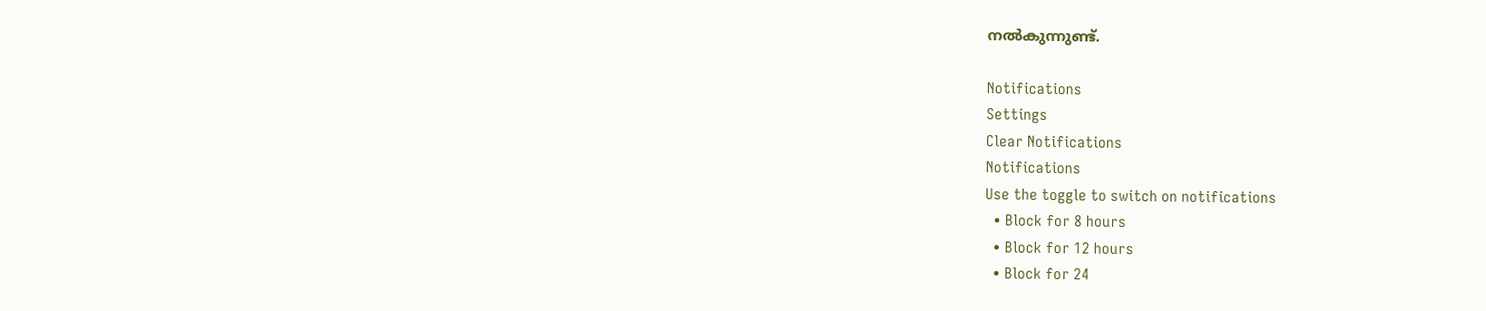നല്‍കുന്നുണ്ട്.

Notifications
Settings
Clear Notifications
Notifications
Use the toggle to switch on notifications
  • Block for 8 hours
  • Block for 12 hours
  • Block for 24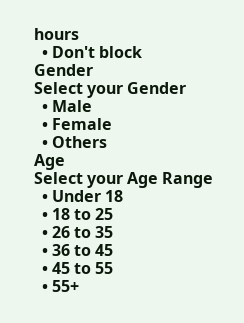hours
  • Don't block
Gender
Select your Gender
  • Male
  • Female
  • Others
Age
Select your Age Range
  • Under 18
  • 18 to 25
  • 26 to 35
  • 36 to 45
  • 45 to 55
  • 55+